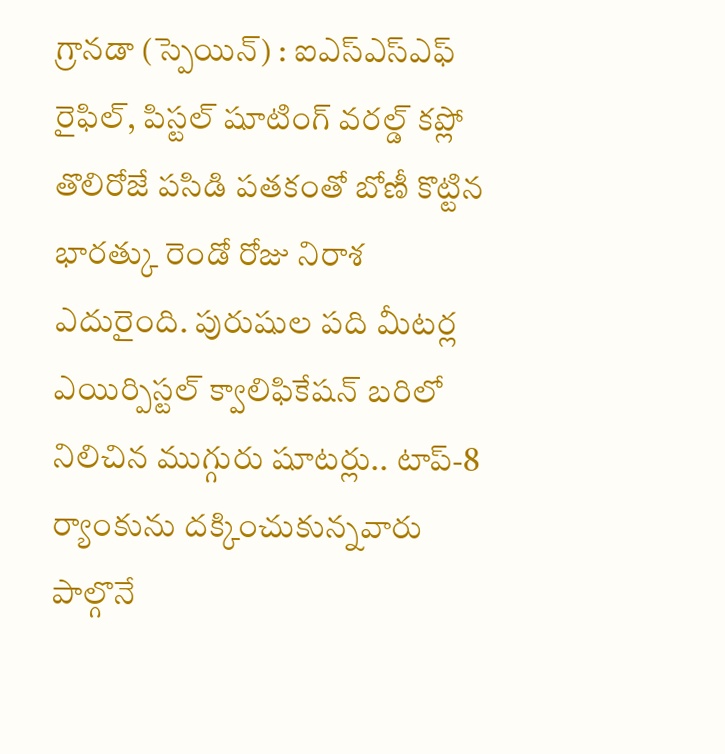గ్రానడా (స్పెయిన్) : ఐఎస్ఎస్ఎఫ్ రైఫిల్, పిస్టల్ షూటింగ్ వరల్డ్ కప్లో తొలిరోజే పసిడి పతకంతో బోణీ కొట్టిన భారత్కు రెండో రోజు నిరాశ ఎదురైంది. పురుషుల పది మీటర్ల ఎయిర్పిస్టల్ క్వాలిఫికేషన్ బరిలో నిలిచిన ముగ్గురు షూటర్లు.. టాప్-8 ర్యాంకును దక్కించుకున్నవారు పాల్గొనే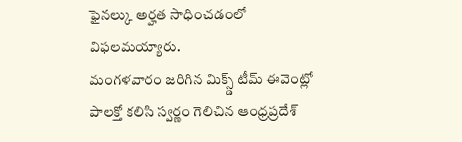ఫైనల్కు అర్హత సాధించడంలో విఫలమయ్యారు.
మంగళవారం జరిగిన మిక్స్డ్ టీమ్ ఈవెంట్లో పాలక్తో కలిసి స్వర్ణం గెలిచిన ఆంధ్రప్రదేశ్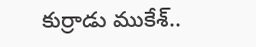కుర్రాడు ముకేశ్..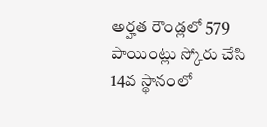అర్హత రౌండ్లలో 579 పాయింట్లు స్కోరు చేసి 14వ స్థానంలో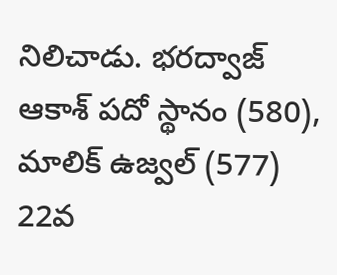నిలిచాడు. భరద్వాజ్ ఆకాశ్ పదో స్థానం (580), మాలిక్ ఉజ్వల్ (577) 22వ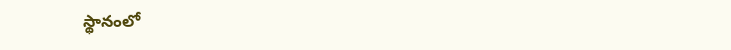స్థానంలో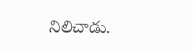నిలిచాడు.